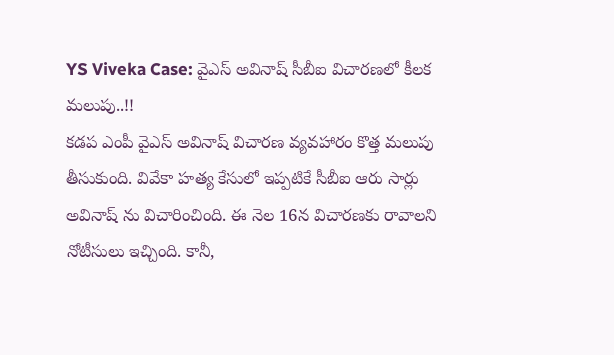YS Viveka Case: వైఎస్ అవినాష్ సీబీఐ విచారణలో కీలక మలుపు..!!
కడప ఎంపీ వైఎస్ అవినాష్ విచారణ వ్యవహారం కొత్త మలుపు తీసుకుంది. వివేకా హత్య కేసులో ఇప్పటికే సీబీఐ ఆరు సార్లు అవినాష్ ను విచారించింది. ఈ నెల 16న విచారణకు రావాలని నోటీసులు ఇచ్చింది. కానీ,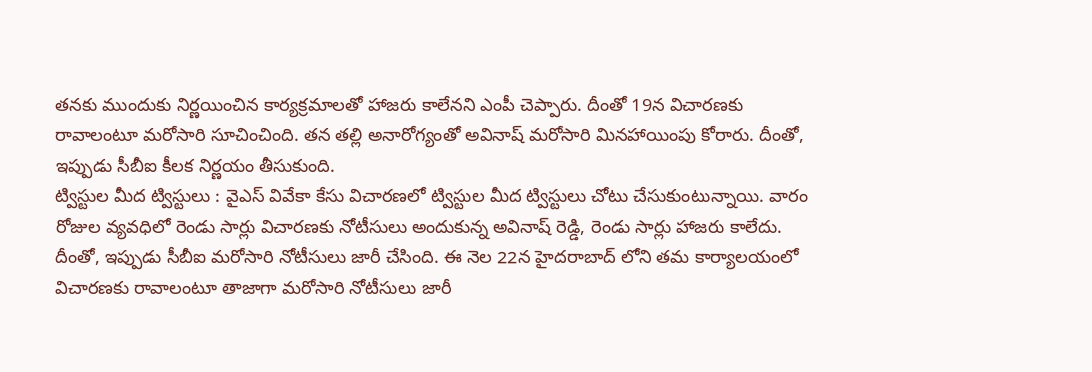తనకు ముందుకు నిర్ణయించిన కార్యక్రమాలతో హాజరు కాలేనని ఎంపీ చెప్పారు. దీంతో 19న విచారణకు రావాలంటూ మరోసారి సూచించింది. తన తల్లి అనారోగ్యంతో అవినాష్ మరోసారి మినహాయింపు కోరారు. దీంతో, ఇప్పుడు సీబీఐ కీలక నిర్ణయం తీసుకుంది.
ట్విస్టుల మీద ట్విస్టులు : వైఎస్ వివేకా కేసు విచారణలో ట్విస్టుల మీద ట్విస్టులు చోటు చేసుకుంటున్నాయి. వారం రోజుల వ్యవధిలో రెండు సార్లు విచారణకు నోటీసులు అందుకున్న అవినాష్ రెడ్డి, రెండు సార్లు హాజరు కాలేదు. దీంతో, ఇప్పుడు సీబీఐ మరోసారి నోటీసులు జారీ చేసింది. ఈ నెల 22న హైదరాబాద్ లోని తమ కార్యాలయంలో విచారణకు రావాలంటూ తాజాగా మరోసారి నోటీసులు జారీ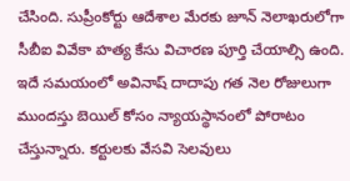చేసింది. సుప్రీంకోర్టు ఆదేశాల మేరకు జూన్ నెలాఖరులోగా సీబీఐ వివేకా హత్య కేసు విచారణ పూర్తి చేయాల్సి ఉంది. ఇదే సమయంలో అవినాష్ దాదాపు గత నెల రోజులుగా ముందస్తు బెయిల్ కోసం న్యాయస్థానంలో పోరాటం చేస్తున్నారు. కర్టులకు వేసవి సెలవులు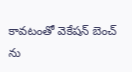కావటంతో వెకేషన్ బెంచ్ ను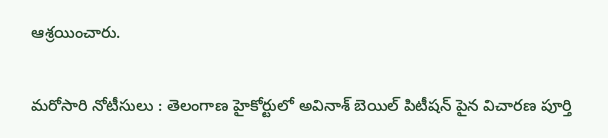ఆశ్రయించారు.

మరోసారి నోటీసులు : తెలంగాణ హైకోర్టులో అవినాశ్ బెయిల్ పిటీషన్ పైన విచారణ పూర్తి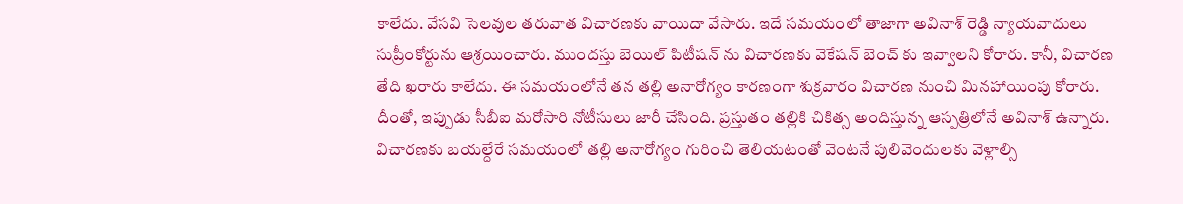కాలేదు. వేసవి సెలవుల తరువాత విచారణకు వాయిదా వేసారు. ఇదే సమయంలో తాజాగా అవినాశ్ రెడ్డి న్యాయవాదులు సుప్రీంకోర్టును ఆశ్రయించారు. ముందస్తు బెయిల్ పిటీషన్ ను విచారణకు వెకేషన్ బెంచ్ కు ఇవ్వాలని కోరారు. కానీ, విచారణ తేది ఖరారు కాలేదు. ఈ సమయంలోనే తన తల్లి అనారోగ్యం కారణంగా శుక్రవారం విచారణ నుంచి మినహాయింపు కోరారు. దీంతో, ఇప్పుడు సీబీఐ మరోసారి నోటీసులు జారీ చేసింది. ప్రస్తుతం తల్లికి చికిత్స అందిస్తున్న ఆస్పత్రిలోనే అవినాశ్ ఉన్నారు. విచారణకు బయల్దేరే సమయంలో తల్లి అనారోగ్యం గురించి తెలియటంతో వెంటనే పులివెందులకు వెళ్లాల్సి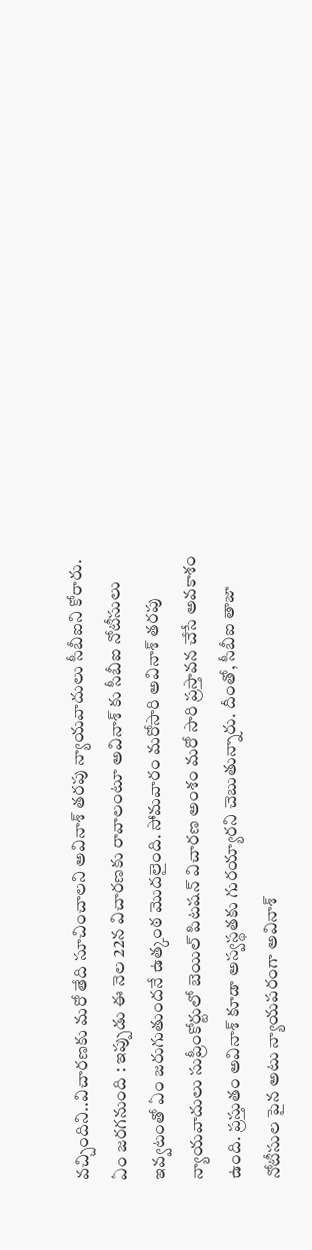వచ్చిందిని..విచారణకు మరో తేది సూచించాలని అవినాశ్ తరపు న్యాయవాదులు సీబీఐని కోరారు.
ఏం జరగనుంది : ఇప్పుడు ఈ నెల 22న విచారణకు రావాలంటూ అవినాశ్ కు సీబీఐ నోటీసులు ఇవ్వటంతో ఏం జరుగుతుందనే ఉత్కంఠ మొదలైంది. సోమవారం మరోసారి అవినాశ్ తరపు న్యాయవాదులు సుప్రీంకోర్టులో బెయిల్ పిటషన్ విచారణ అంశం మరో సారి ప్రస్తావన చేసే అవకాశం ఉంది. ప్రస్తుతం అవినాశ్ కూడా అస్వస్థతకు గురయ్యారని చెబుతున్నారు. దీంతో, సీబీఐ తాజా నోటీసుల పైన అటు న్యాయపరంగా అవినాశ్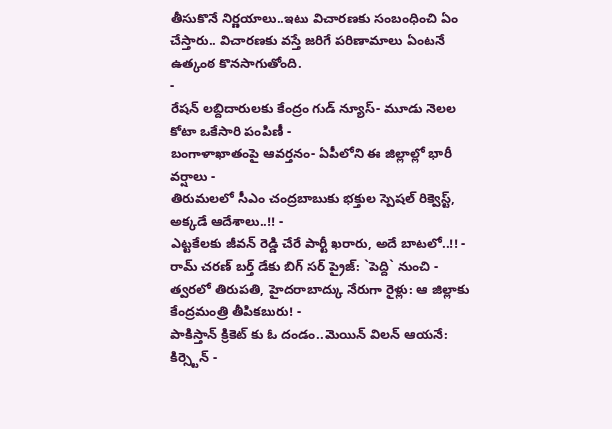తీసుకొనే నిర్ణయాలు..ఇటు విచారణకు సంబంధించి ఏం చేస్తారు.. విచారణకు వస్తే జరిగే పరిణామాలు ఏంటనే ఉత్కంఠ కొనసాగుతోంది.
-
రేషన్ లబ్దిదారులకు కేంద్రం గుడ్ న్యూస్- మూడు నెలల కోటా ఒకేసారి పంపిణీ -
బంగాళాఖాతంపై ఆవర్తనం- ఏపీలోని ఈ జిల్లాల్లో భారీ వర్షాలు -
తిరుమలలో సీఎం చంద్రబాబుకు భక్తుల స్పెషల్ రిక్వెస్ట్, అక్కడే ఆదేశాలు..!! -
ఎట్టకేలకు జీవన్ రెడ్డి చేరే పార్టీ ఖరారు, అదే బాటలో..!! -
రామ్ చరణ్ బర్త్ డేకు బిగ్ సర్ ప్రైజ్: `పెద్ది` నుంచి -
త్వరలో తిరుపతి, హైదరాబాద్కు నేరుగా రైళ్లు: ఆ జిల్లాకు కేంద్రమంత్రి తీపికబురు! -
పాకిస్తాన్ క్రికెట్ కు ఓ దండం..మెయిన్ విలన్ ఆయనే: కిర్స్టెన్ -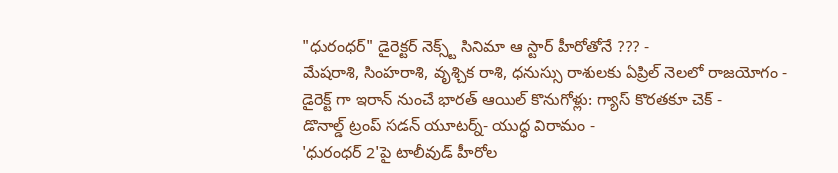"ధురంధర్" డైరెక్టర్ నెక్స్ట్ సినిమా ఆ స్టార్ హీరోతోనే ??? -
మేషరాశి, సింహరాశి, వృశ్చిక రాశి, ధనుస్సు రాశులకు ఏప్రిల్ నెలలో రాజయోగం -
డైరెక్ట్ గా ఇరాన్ నుంచే భారత్ ఆయిల్ కొనుగోళ్లు: గ్యాస్ కొరతకూ చెక్ -
డొనాల్డ్ ట్రంప్ సడన్ యూటర్న్- యుద్ధ విరామం -
'ధురంధర్ 2'పై టాలీవుడ్ హీరోల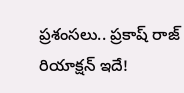ప్రశంసలు.. ప్రకాష్ రాజ్ రియాక్షన్ ఇదే!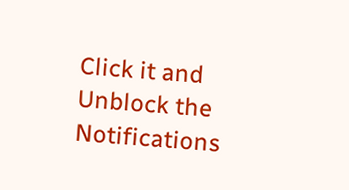Click it and Unblock the Notifications